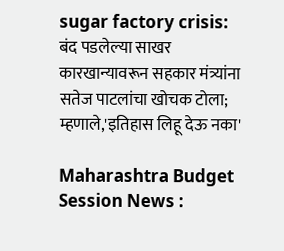sugar factory crisis: बंद पडलेल्या साखर कारखान्यावरून सहकार मंत्र्यांना सतेज पाटलांचा खोचक टोला; म्हणाले,'इतिहास लिहू देऊ नका'

Maharashtra Budget Session News :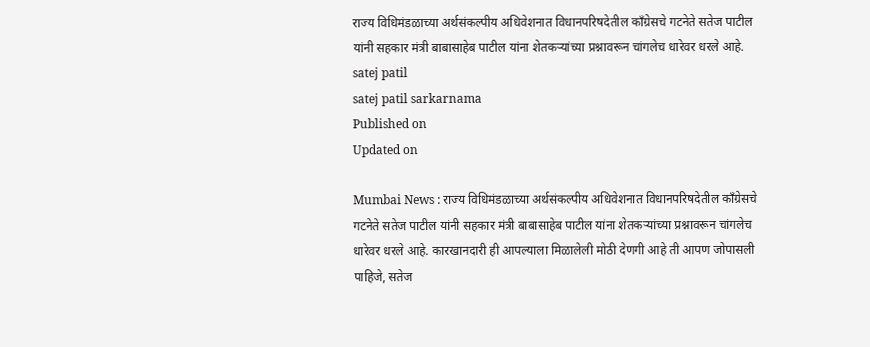राज्य विधिमंडळाच्या अर्थसंकल्पीय अधिवेशनात विधानपरिषदेतील काँग्रेसचे गटनेते सतेज पाटील यांनी सहकार मंत्री बाबासाहेब पाटील यांना शेतकऱ्यांच्या प्रश्नावरून चांगलेच धारेवर धरले आहे.
satej patil
satej patil sarkarnama
Published on
Updated on

Mumbai News : राज्य विधिमंडळाच्या अर्थसंकल्पीय अधिवेशनात विधानपरिषदेतील काँग्रेसचे गटनेते सतेज पाटील यांनी सहकार मंत्री बाबासाहेब पाटील यांना शेतकऱ्यांच्या प्रश्नावरून चांगलेच धारेवर धरले आहे. कारखानदारी ही आपल्याला मिळालेली मोठी देणगी आहे ती आपण जोपासली पाहिजे, सतेज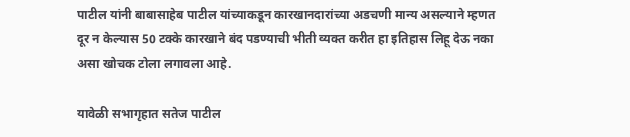पाटील यांनी बाबासाहेब पाटील यांच्याकडून कारखानदारांच्या अडचणी मान्य असल्याने म्हणत दूर न केल्यास 50 टक्के कारखाने बंद पडण्याची भीती व्यक्त करीत हा इतिहास लिहू देऊ नका असा खोचक टोला लगावला आहे.

यावेळी सभागृहात सतेज पाटील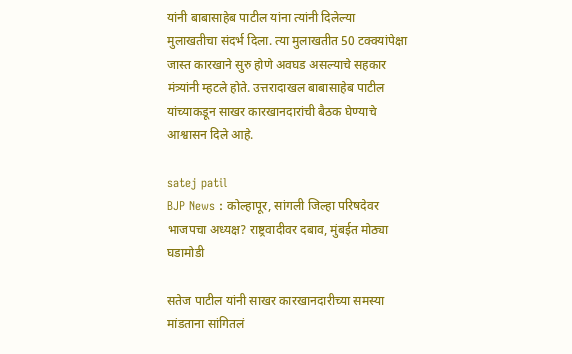यांनी बाबासाहेब पाटील यांना त्यांनी दिलेल्या मुलाखतीचा संदर्भ दिला. त्या मुलाखतीत 50 टक्क्यांपेक्षा जास्त कारखाने सुरु होणे अवघड असल्याचे सहकार मंत्र्यांनी म्हटले होते. उत्तरादाखल बाबासाहेब पाटील यांच्याकडून साखर कारखानदारांची बैठक घेण्याचे आश्वासन दिले आहे.

satej patil
BJP News : कोल्हापूर, सांगली जिल्हा परिषदेवर भाजपचा अध्यक्ष? राष्ट्रवादीवर दबाव, मुंबईत मोठ्या घडामोडी

सतेज पाटील यांनी साखर कारखानदारीच्या समस्या मांडताना सांगितलं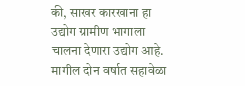की, साखर कारखाना हा उद्योग ग्रामीण भागाला चालना देणारा उद्योग आहे. मागील दोन वर्षात सहावेळा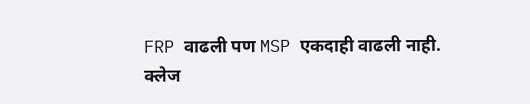FRP वाढली पण MSP एकदाही वाढली नाही. क्लेज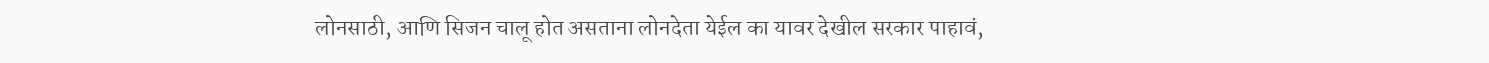लोनसाठी, आणि सिजन चालू होत असताना लोनदेता येईल का यावर देखील सरकार पाहावं,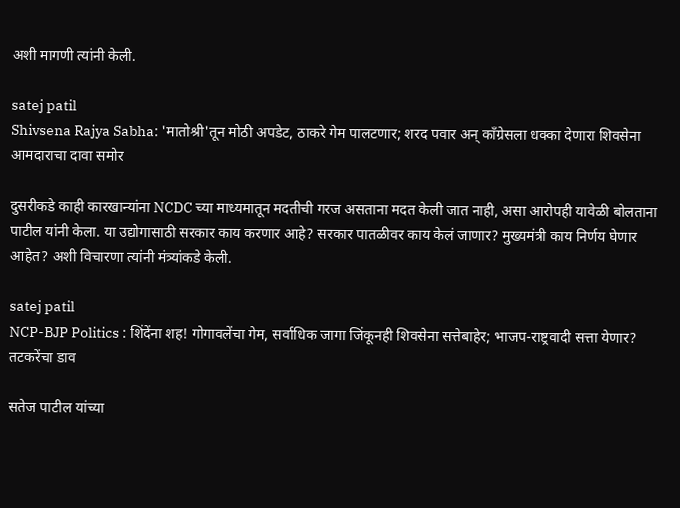अशी मागणी त्यांनी केली.

satej patil
Shivsena Rajya Sabha: 'मातोश्री'तून मोठी अपडेट, ठाकरे गेम पालटणार; शरद पवार अन् काँग्रेसला धक्का देणारा शिवसेना आमदाराचा दावा समोर

दुसरीकडे काही कारखान्यांना NCDC च्या माध्यमातून मदतीची गरज असताना मदत केली जात नाही, असा आरोपही यावेळी बोलताना पाटील यांनी केला. या उद्योगासाठी सरकार काय करणार आहे? सरकार पातळीवर काय केलं जाणार? मुख्यमंत्री काय निर्णय घेणार आहेत? अशी विचारणा त्यांनी मंत्र्यांकडे केली.

satej patil
NCP-BJP Politics : शिंदेंना शह! गोगावलेंचा गेम, सर्वाधिक जागा जिंकूनही शिवसेना सत्तेबाहेर; भाजप-राष्ट्रवादी सत्ता येणार? तटकरेंचा डाव

सतेज पाटील यांच्या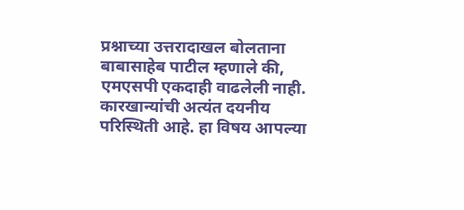प्रश्नाच्या उत्तरादाखल बोलताना बाबासाहेब पाटील म्हणाले की, एमएसपी एकदाही वाढलेली नाही. कारखान्यांची अत्यंत दयनीय परिस्थिती आहे. हा विषय आपल्या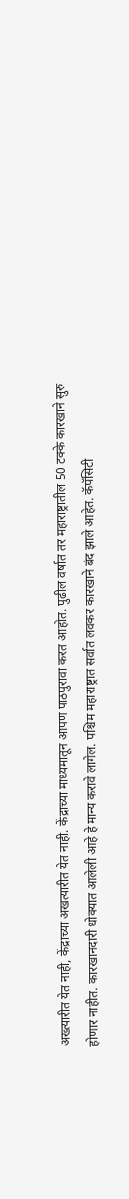अख्त्यारीत येत नाही, केंद्राच्या अखत्यारीत येत नाही. केंद्राच्या माध्यमातून आपण पाठपुरावा करत आहोत. पुढील वर्षात तर महाराष्ट्रातील 50 टक्के कारखाने सुरु होणार नाहीत. कारखानदारी धोक्यात आलेली आहे हे मान्य करावे लागेल. पश्चिम महाराष्ट्रात सर्वात लवकर कारखाने बंद झाले आहेत. कॅपॅसिटी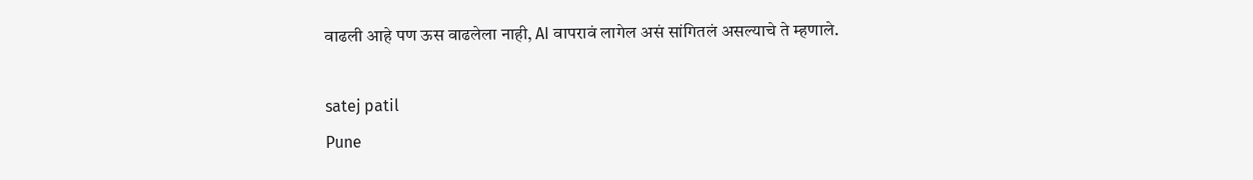वाढली आहे पण ऊस वाढलेला नाही, AI वापरावं लागेल असं सांगितलं असल्याचे ते म्हणाले.

satej patil
Pune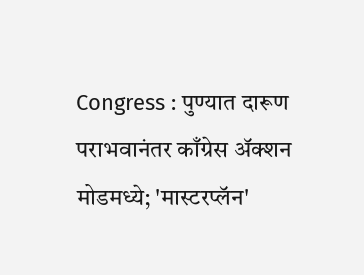Congress : पुण्यात दारूण पराभवानंतर काँग्रेस अ‍ॅक्शन मोडमध्ये; 'मास्टरप्लॅन'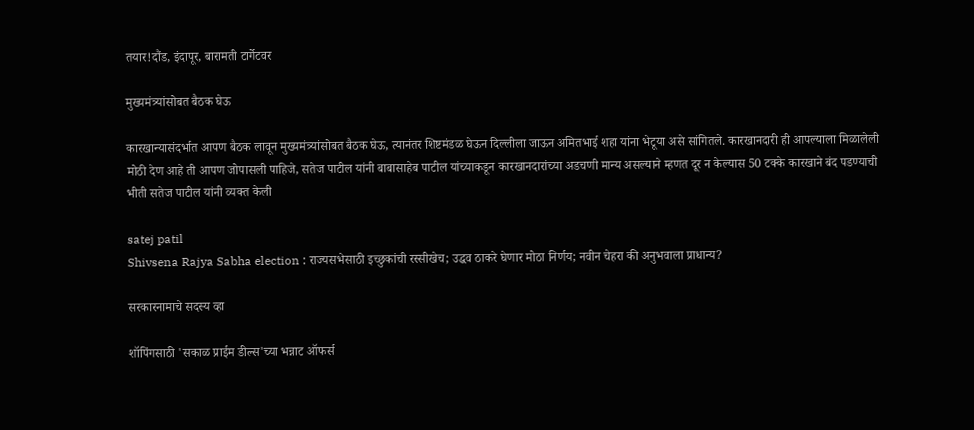तयार!दौंड, इंदापूर, बारामती टार्गेटवर

मुख्यमंत्र्यांसोबत बैठक घेऊ

कारखान्यासंदर्भात आपण बैठक लावून मुख्यमंत्र्यांसोबत बैठक घेऊ, त्यानंतर शिष्टमंडळ घेऊन दिल्लीला जाऊन अमितभाई शहा यांना भेटूया असे सांगितले. कारखानदारी ही आपल्याला मिळालेली मोठी देण आहे ती आपण जोपासली पाहिजे, सतेज पाटील यांनी बाबासाहेब पाटील यांच्याकडून कारखानदारांच्या अडचणी मान्य असल्याने म्हणत दूर न केल्यास 50 टक्के कारखाने बंद पडण्याची भीती सतेज पाटील यांनी व्यक्त केली

satej patil
Shivsena Rajya Sabha election : राज्यसभेसाठी इच्छुकांची रस्सीखेच; उद्धव ठाकरे घेणार मोठा निर्णय; नवीन चेहरा की अनुभवाला प्राधान्य?

सरकारनामाचे सदस्य व्हा

शॉपिंगसाठी 'सकाळ प्राईम डील्स'च्या भन्नाट ऑफर्स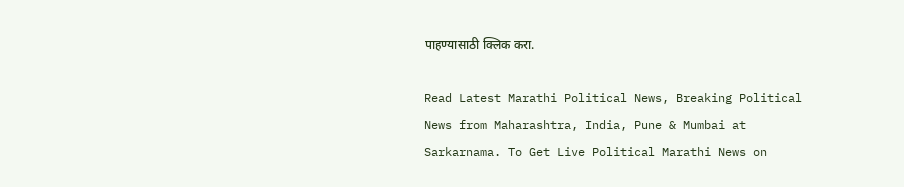पाहण्यासाठी क्लिक करा.

Read Latest Marathi Political News, Breaking Political News from Maharashtra, India, Pune & Mumbai at Sarkarnama. To Get Live Political Marathi News on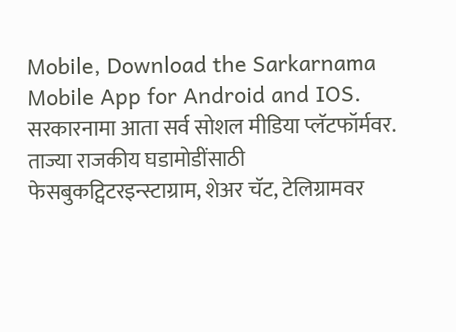Mobile, Download the Sarkarnama Mobile App for Android and IOS. सरकारनामा आता सर्व सोशल मीडिया प्लॅटफॉर्मवर. ताज्या राजकीय घडामोडींसाठी फेसबुकट्विटरइन्स्टाग्राम, शेअर चॅट, टेलिग्रामवर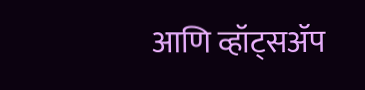आणि व्हॉट्सॲप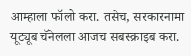आम्हाला फॉलो करा. तसेच, सरकारनामा यूट्यूब चॅनेलला आजच सबस्क्राइब करा.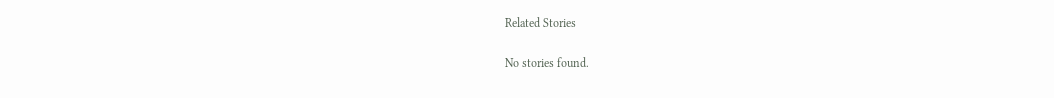Related Stories

No stories found.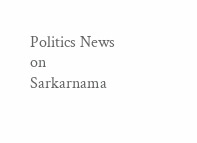Politics News on Sarkarnama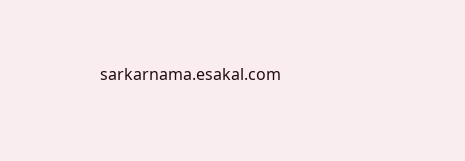sarkarnama.esakal.com